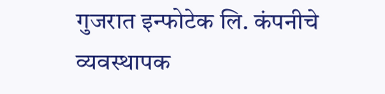गुजरात इन्फोटेक लि. कंपनीचे व्यवस्थापक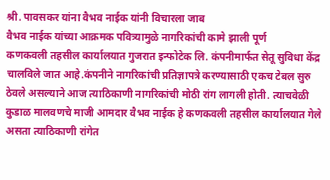श्री. पावसकर यांना वैभव नाईक यांनी विचारला जाब
वैभव नाईक यांच्या आक्रमक पवित्र्यामुळे नागरिकांची कामे झाली पूर्ण
कणकवली तहसील कार्यालयात गुजरात इन्फोटेक लि. कंपनीमार्फत सेतू सुविधा केंद्र चालविले जात आहे.कंपनीने नागरिकांची प्रतिज्ञापत्रे करण्यासाठी एकच टेबल सुरु ठेवले असल्याने आज त्याठिकाणी नागरिकांची मोठी रांग लागली होती. त्याचवेळी कुडाळ मालवणचे माजी आमदार वैभव नाईक हे कणकवली तहसील कार्यालयात गेले असता त्याठिकाणी रांगेत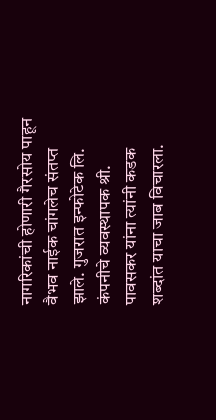नागरिकांची होणारी गैरसोय पाहून वैभव नाईक चांगलेच संतप्त झाले. गुजरात इन्फोटेक लि. कंपनीचे व्यवस्थापक श्री. पावसकर यांना त्यांनी कडक शब्दांत याचा जाब विचारला.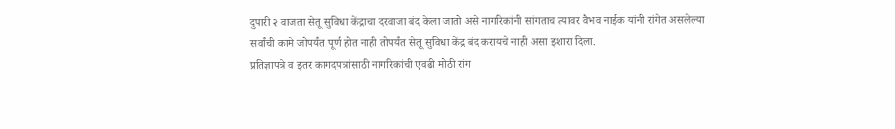दुपारी २ वाजता सेतू सुविधा केंद्राचा दरवाजा बंद केला जातो असे नागरिकांनी सांगताच त्यावर वैभव नाईक यांनी रांगेत असलेल्या सर्वांची कामे जोपर्यंत पूर्ण होत नाही तोपर्यंत सेतू सुविधा केंद्र बंद करायचे नाही असा इशारा दिला.
प्रतिज्ञापत्रे व इतर कागदपत्रांसाठी नागरिकांची एवढी मोठी रांग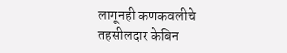लागूनही कणकवलीचे तहसीलदार केबिन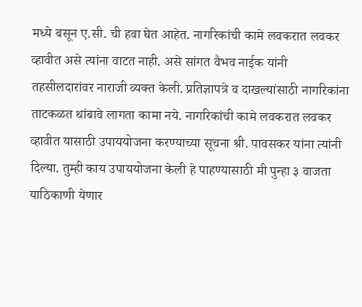मध्ये बसून ए.सी. ची हवा घेत आहेत. नागरिकांची कामे लवकरात लवकर व्हावीत असे त्यांना वाटत नाही. असे सांगत वैभव नाईक यांनी तहसीलदारांवर नाराजी व्यक्त केली. प्रतिज्ञापत्रे व दाखल्यांसाठी नागरिकांना ताटकळत थांबावे लागता कामा नये. नागरिकांची कामे लवकरात लवकर व्हावीत यासाठी उपाययोजना करण्याच्या सूचना श्री. पावसकर यांना त्यांनी दिल्या. तुम्ही काय उपाययोजना केली हे पाहण्यासाठी मी पुन्हा ३ वाजता याठिकाणी येणार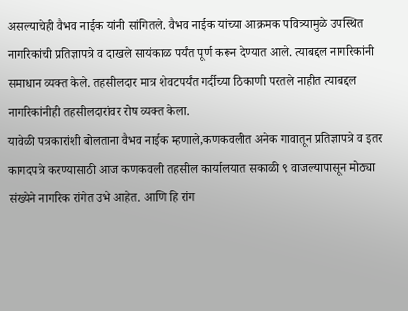असल्याचेही वैभव नाईक यांनी सांगितले. वैभव नाईक यांच्या आक्रमक पवित्र्यामुळे उपस्थित नागरिकांची प्रतिज्ञापत्रे व दाखले सायंकाळ पर्यंत पूर्ण करून देण्यात आले. त्याबद्दल नागरिकांनी समाधान व्यक्त केले. तहसीलदार मात्र शेवटपर्यंत गर्दीच्या ठिकाणी परतले नाहीत त्याबद्दल नागरिकांनीही तहसीलदारांवर रोष व्यक्त केला.
यावेळी पत्रकारांशी बोलताना वैभव नाईक म्हणाले,कणकवलीत अनेक गावातून प्रतिज्ञापत्रे व इतर कागदपत्रे करण्यासाठी आज कणकवली तहसील कार्यालयात सकाळी ९ वाजल्यापासून मोठ्या संख्येने नागरिक रांगेत उभे आहेत. आणि हि रांग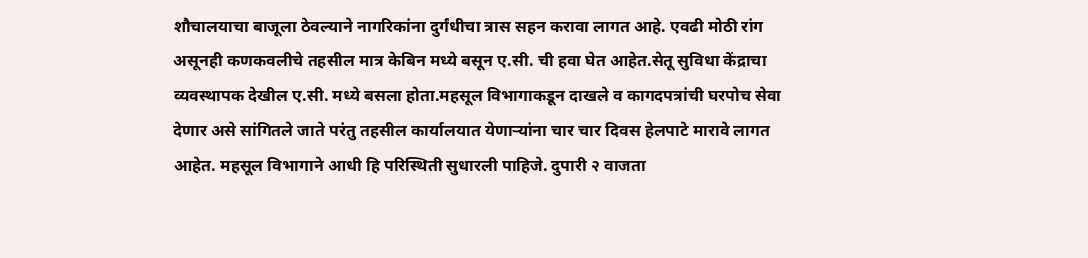शौचालयाचा बाजूला ठेवल्याने नागरिकांना दुर्गंधीचा त्रास सहन करावा लागत आहे. एवढी मोठी रांग असूनही कणकवलीचे तहसील मात्र केबिन मध्ये बसून ए.सी. ची हवा घेत आहेत.सेतू सुविधा केंद्राचा व्यवस्थापक देखील ए.सी. मध्ये बसला होता.महसूल विभागाकडून दाखले व कागदपत्रांची घरपोच सेवा देणार असे सांगितले जाते परंतु तहसील कार्यालयात येणाऱ्यांना चार चार दिवस हेलपाटे मारावे लागत आहेत. महसूल विभागाने आधी हि परिस्थिती सुधारली पाहिजे. दुपारी २ वाजता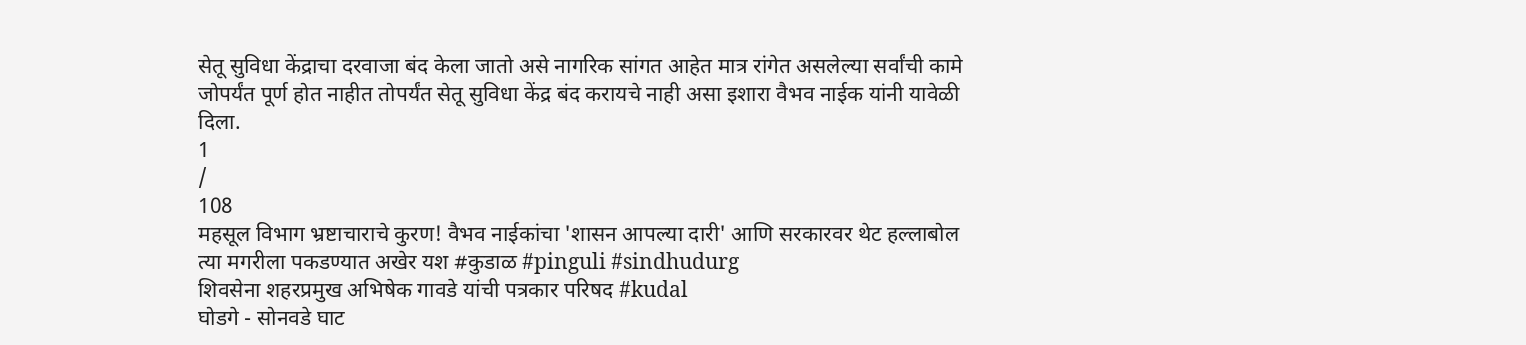सेतू सुविधा केंद्राचा दरवाजा बंद केला जातो असे नागरिक सांगत आहेत मात्र रांगेत असलेल्या सर्वांची कामे जोपर्यंत पूर्ण होत नाहीत तोपर्यंत सेतू सुविधा केंद्र बंद करायचे नाही असा इशारा वैभव नाईक यांनी यावेळी दिला.
1
/
108
महसूल विभाग भ्रष्टाचाराचे कुरण! वैभव नाईकांचा 'शासन आपल्या दारी' आणि सरकारवर थेट हल्लाबोल
त्या मगरीला पकडण्यात अखेर यश #कुडाळ #pinguli #sindhudurg
शिवसेना शहरप्रमुख अभिषेक गावडे यांची पत्रकार परिषद #kudal
घोडगे - सोनवडे घाट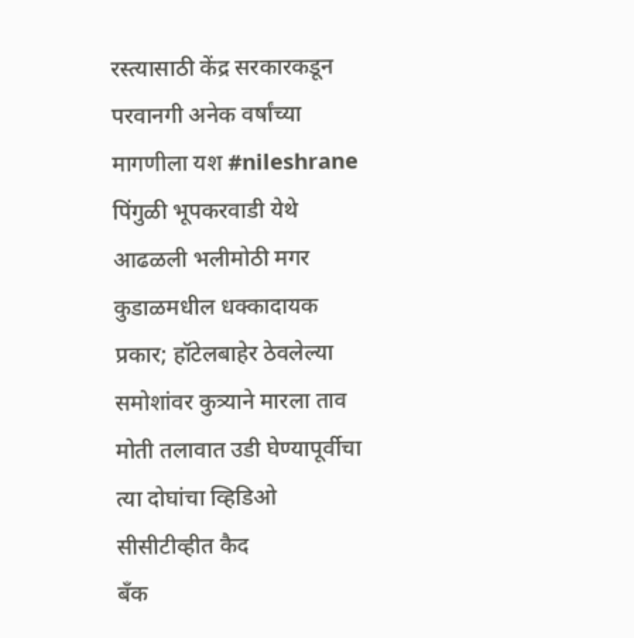रस्त्यासाठी केंद्र सरकारकडून परवानगी अनेक वर्षांच्या मागणीला यश #nileshrane
पिंगुळी भूपकरवाडी येथे आढळली भलीमोठी मगर
कुडाळमधील धक्कादायक प्रकार; हॉटेलबाहेर ठेवलेल्या समोशांवर कुत्र्याने मारला ताव
मोती तलावात उडी घेण्यापूर्वीचा त्या दोघांचा व्हिडिओ सीसीटीव्हीत कैद
बँक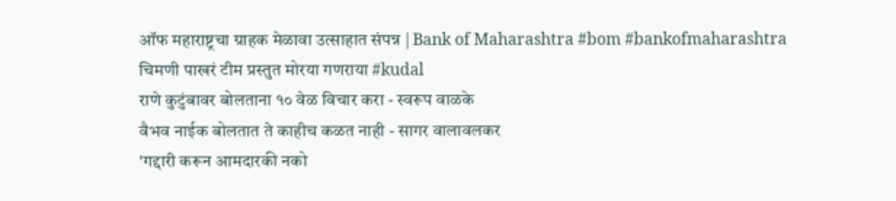ऑफ महाराष्ट्रचा ग्राहक मेळावा उत्साहात संपन्न | Bank of Maharashtra #bom #bankofmaharashtra
चिमणी पाखरं टीम प्रस्तुत मोरया गणराया #kudal
राणे कुटुंबावर बोलताना १० वेळ विचार करा - स्वरूप वाळके
वैभव नाईक बोलतात ते काहीच कळत नाही - सागर वालावलकर
'गद्दारी करून आमदारकी नको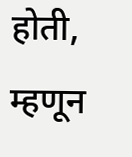होती, म्हणून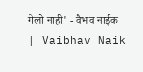गेलो नाही' - वैभव नाईक | Vaibhav Naik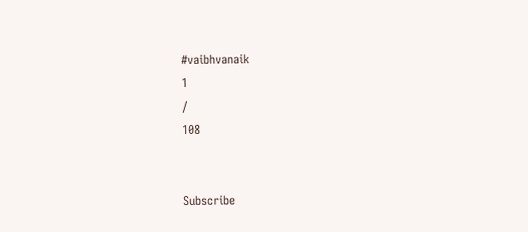#vaibhvanaik
1
/
108


Subscribe